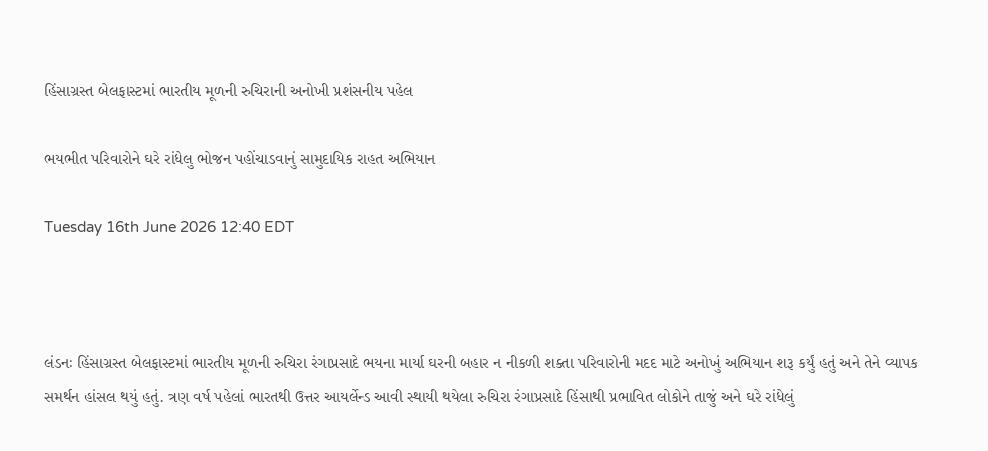હિંસાગ્રસ્ત બેલફાસ્ટમાં ભારતીય મૂળની રુચિરાની અનોખી પ્રશંસનીય પહેલ

ભયભીત પરિવારોને ઘરે રાંધેલુ ભોજન પહોંચાડવાનું સામુદાયિક રાહત અભિયાન

Tuesday 16th June 2026 12:40 EDT



લંડનઃ હિંસાગ્રસ્ત બેલફાસ્ટમાં ભારતીય મૂળની રુચિરા રંગાપ્રસાદે ભયના માર્યા ઘરની બહાર ન નીકળી શક્તા પરિવારોની મદદ માટે અનોખું અભિયાન શરૂ કર્યું હતું અને તેને વ્યાપક સમર્થન હાંસલ થયું હતું. ત્રણ વર્ષ પહેલાં ભારતથી ઉત્તર આયર્લેન્ડ આવી સ્થાયી થયેલા રુચિરા રંગાપ્રસાદે હિંસાથી પ્રભાવિત લોકોને તાજું અને ઘરે રાંધેલું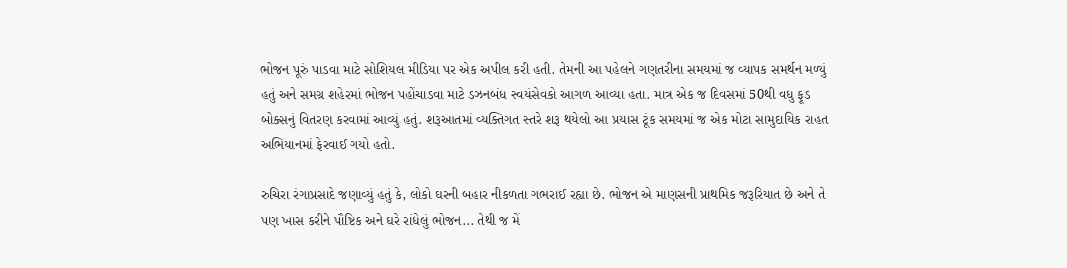ભોજન પૂરું પાડવા માટે સોશિયલ મીડિયા પર એક અપીલ કરી હતી. તેમની આ પહેલને ગણતરીના સમયમાં જ વ્યાપક સમર્થન મળ્યું હતું અને સમગ્ર શહેરમાં ભોજન પહોંચાડવા માટે ડઝનબંધ સ્વયંસેવકો આગળ આવ્યા હતા. માત્ર એક જ દિવસમાં 50થી વધુ ફૂડ બોક્સનું વિતરણ કરવામાં આવ્યું હતું. શરૂઆતમાં વ્યક્તિગત સ્તરે શરૂ થયેલો આ પ્રયાસ ટૂંક સમયમાં જ એક મોટા સામુદાયિક રાહત અભિયાનમાં ફેરવાઈ ગયો હતો.

રુચિરા રંગાપ્રસાદે જણાવ્યું હતું કે, લોકો ઘરની બહાર નીકળતા ગભરાઈ રહ્યા છે. ભોજન એ માણસની પ્રાથમિક જરૂરિયાત છે અને તે પણ ખાસ કરીને પૌષ્ટિક અને ઘરે રાંધેલું ભોજન... તેથી જ મેં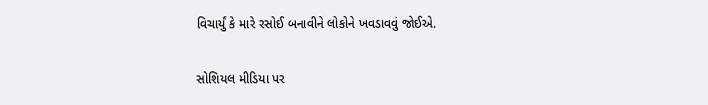વિચાર્યું કે મારે રસોઈ બનાવીને લોકોને ખવડાવવું જોઈએ.

સોશિયલ મીડિયા પર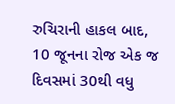રુચિરાની હાકલ બાદ, 10 જૂનના રોજ એક જ દિવસમાં 30થી વધુ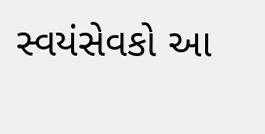સ્વયંસેવકો આ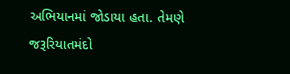અભિયાનમાં જોડાયા હતા. તેમણે જરૂરિયાતમંદો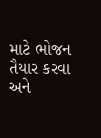માટે ભોજન તૈયાર કરવા અને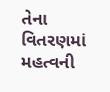તેના વિતરણમાં મહત્વની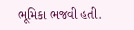ભૂમિકા ભજવી હતી.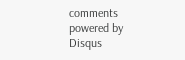comments powered by Disqus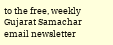to the free, weekly Gujarat Samachar email newsletter